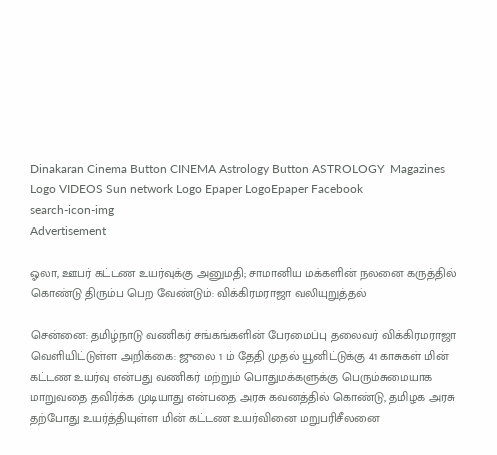Dinakaran Cinema Button CINEMA Astrology Button ASTROLOGY  Magazines Logo VIDEOS Sun network Logo Epaper LogoEpaper Facebook
search-icon-img
Advertisement

ஓலா, ஊபர் கட்டண உயர்வுக்கு அனுமதி; சாமானிய மக்களின் நலனை கருத்தில் கொண்டு திரும்ப பெற வேண்டும்: விக்கிரமராஜா வலியுறுத்தல்

சென்னை: தமிழ்நாடு வணிகர் சங்கங்களின் பேரமைப்பு தலைவர் விக்கிரமராஜா வெளியிட்டுள்ள அறிக்கை: ஜுலை 1 ம் தேதி முதல் யூனிட்டுக்கு 41 காசுகள் மின் கட்டண உயர்வு என்பது வணிகர் மற்றும் பொதுமக்களுக்கு பெரும்சுமையாக மாறுவதை தவிர்க்க முடியாது என்பதை அரசு கவனத்தில் கொண்டு, தமிழக அரசு தற்போது உயர்த்தியுள்ள மின் கட்டண உயர்வினை மறுபரிசீலனை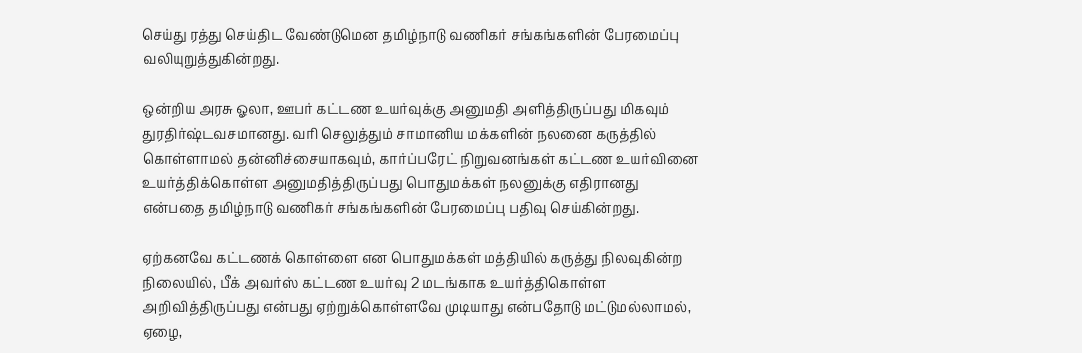செய்து ரத்து செய்திட வேண்டுமென தமிழ்நாடு வணிகர் சங்கங்களின் பேரமைப்பு வலியுறுத்துகின்றது.

ஒன்றிய அரசு ஓலா, ஊபர் கட்டண உயர்வுக்கு அனுமதி அளித்திருப்பது மிகவும் துரதிர்ஷ்டவசமானது. வரி செலுத்தும் சாமானிய மக்களின் நலனை கருத்தில் கொள்ளாமல் தன்னிச்சையாகவும், கார்ப்பரேட் நிறுவனங்கள் கட்டண உயர்வினை உயர்த்திக்கொள்ள அனுமதித்திருப்பது பொதுமக்கள் நலனுக்கு எதிரானது என்பதை தமிழ்நாடு வணிகர் சங்கங்களின் பேரமைப்பு பதிவு செய்கின்றது.

ஏற்கனவே கட்டணக் கொள்ளை என பொதுமக்கள் மத்தியில் கருத்து நிலவுகின்ற நிலையில், பீக் அவர்ஸ் கட்டண உயர்வு 2 மடங்காக உயர்த்திகொள்ள அறிவித்திருப்பது என்பது ஏற்றுக்கொள்ளவே முடியாது என்பதோடு மட்டுமல்லாமல், ஏழை,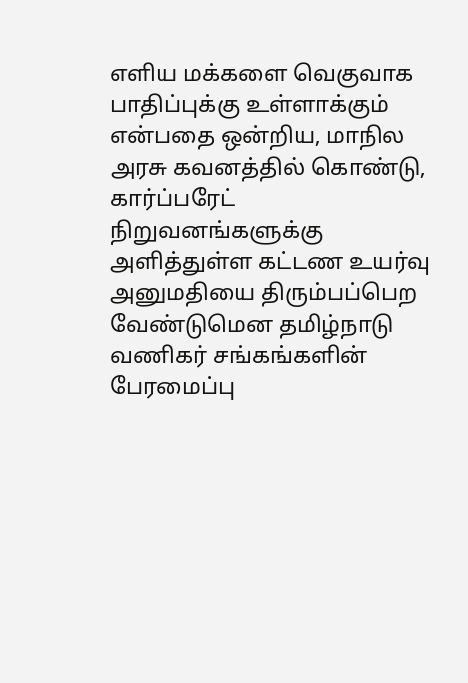எளிய மக்களை வெகுவாக பாதிப்புக்கு உள்ளாக்கும் என்பதை ஒன்றிய, மாநில அரசு கவனத்தில் கொண்டு, கார்ப்பரேட் நிறுவனங்களுக்கு அளித்துள்ள கட்டண உயர்வு அனுமதியை திரும்பப்பெற வேண்டுமென தமிழ்நாடு வணிகர் சங்கங்களின் பேரமைப்பு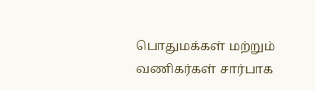பொதுமக்கள் மற்றும் வணிகர்கள் சார்பாக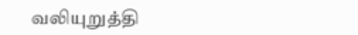வலியுறுத்தி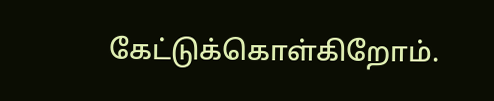கேட்டுக்கொள்கிறோம்.